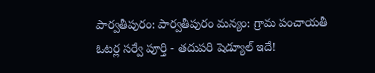పార్వతీపురం: పార్వతీపురం మన్యం: గ్రామ పంచాయతీ ఓటర్ల సర్వే పూర్తి - తదుపరి షెడ్యూల్ ఇదే!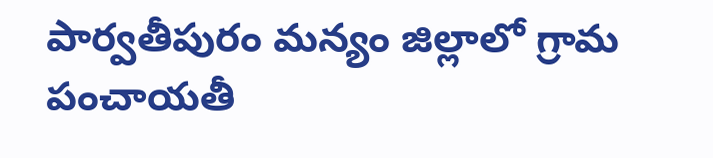పార్వతీపురం మన్యం జిల్లాలో గ్రామ పంచాయతీ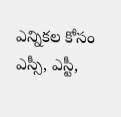ఎన్నికల కోసం ఎస్సీ, ఎస్టీ,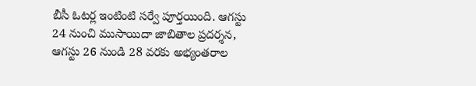బీసీ ఓటర్ల ఇంటింటి సర్వే పూర్తయింది. ఆగస్టు 24 నుంచి ముసాయిదా జాబితాల ప్రదర్శన, ఆగస్టు 26 నుండి 28 వరకు అభ్యంతరాల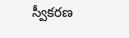స్వీకరణ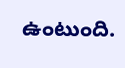ఉంటుంది.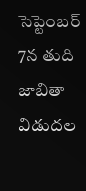సెప్టెంబర్ 7న తుది జాబితా విడుదల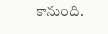కానుంది.